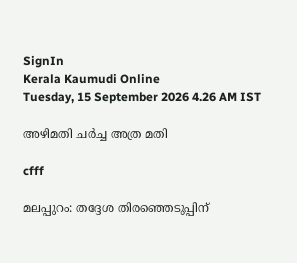SignIn
Kerala Kaumudi Online
Tuesday, 15 September 2026 4.26 AM IST

അഴിമതി ചർച്ച അത്ര മതി

cfff

മലപ്പുറം: തദ്ദേശ തിരഞ്ഞെടുപ്പിന്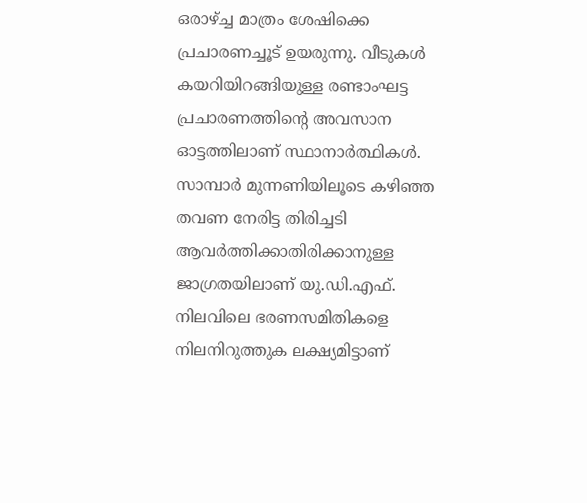ഒരാഴ്ച്ച മാത്രം ശേഷിക്കെ പ്രചാരണച്ചൂട് ഉയരുന്നു. വീടുകൾ കയറിയിറങ്ങിയുള്ള രണ്ടാംഘട്ട പ്രചാരണത്തിന്റെ അവസാന ഓട്ടത്തിലാണ് സ്ഥാനാർത്ഥികൾ. സാമ്പാർ മുന്നണിയിലൂടെ കഴിഞ്ഞ തവണ നേരിട്ട തിരിച്ചടി ആവർത്തിക്കാതിരിക്കാനുള്ള ജാഗ്രതയിലാണ് യു.ഡി.എഫ്. നിലവിലെ ഭരണസമിതികളെ നിലനിറുത്തുക ലക്ഷ്യമിട്ടാണ്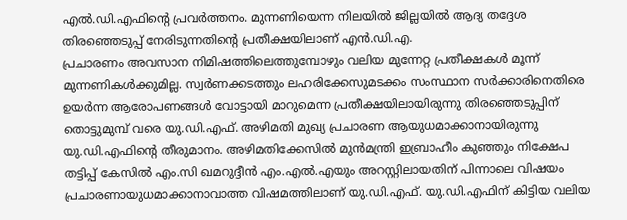എൽ.ഡി.എഫിന്റെ പ്രവർത്തനം. മുന്നണിയെന്ന നിലയിൽ ജില്ലയിൽ ആദ്യ തദ്ദേശ തിരഞ്ഞെടുപ്പ് നേരിടുന്നതിന്റെ പ്രതീക്ഷയിലാണ് എൻ.ഡി.എ.
പ്രചാരണം അവസാന നിമിഷത്തിലെത്തുമ്പോഴും വലിയ മുന്നേറ്റ പ്രതീക്ഷകൾ മൂന്ന് മുന്നണികൾക്കുമില്ല. സ്വർണക്കടത്തും ലഹരിക്കേസുമടക്കം സംസ്ഥാന സർക്കാരിനെതിരെ ഉയർന്ന ആരോപണങ്ങൾ വോട്ടായി മാറുമെന്ന പ്രതീക്ഷയിലായിരുന്നു തിരഞ്ഞെടുപ്പിന് തൊട്ടുമുമ്പ് വരെ യു.ഡി.എഫ്. അഴിമതി മുഖ്യ പ്രചാരണ ആയുധമാക്കാനായിരുന്നു യു.ഡി.എഫിന്റെ തീരുമാനം. അഴിമതിക്കേസിൽ മുൻമന്ത്രി ഇബ്രാഹീം കുഞ്ഞും നിക്ഷേപ തട്ടിപ്പ് കേസിൽ എം.സി ഖമറുദ്ദീൻ എം.എൽ.എയും അറസ്റ്റിലായതിന് പിന്നാലെ വിഷയം പ്രചാരണായുധമാക്കാനാവാത്ത വിഷമത്തിലാണ് യു.ഡി.എഫ്. യു.ഡി.എഫിന് കിട്ടിയ വലിയ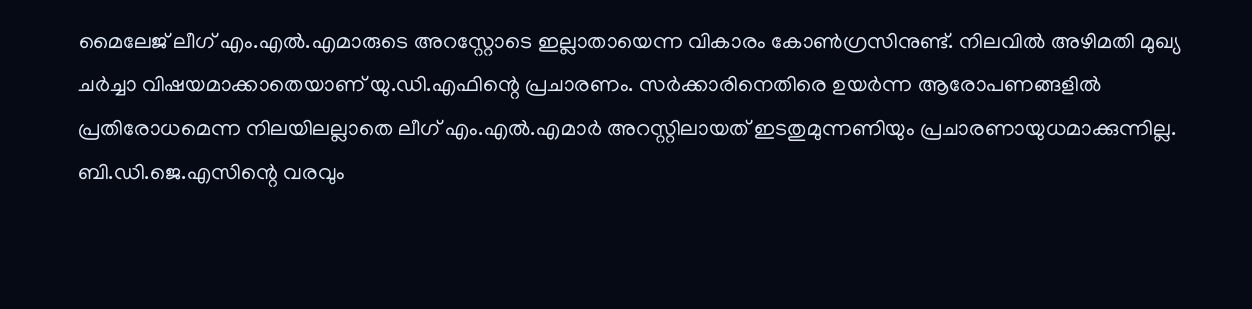മൈലേജ് ലീഗ് എം.എൽ.എമാരുടെ അറസ്റ്റോടെ ഇല്ലാതായെന്ന വികാരം കോൺഗ്രസിനുണ്ട്. നിലവിൽ അഴിമതി മുഖ്യ ചർച്ചാ വിഷയമാക്കാതെയാണ് യു.ഡി.എഫിന്റെ പ്രചാരണം. സർക്കാരിനെതിരെ ഉയർന്ന ആരോപണങ്ങളിൽ പ്രതിരോധമെന്ന നിലയിലല്ലാതെ ലീഗ് എം.എൽ.എമാർ അറസ്റ്റിലായത് ഇടതുമുന്നണിയും പ്രചാരണായുധമാക്കുന്നില്ല. ബി.ഡി.ജെ.എസിന്റെ വരവും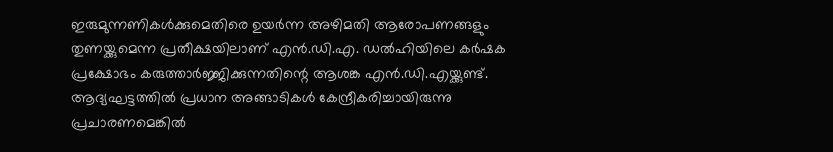ഇരുമുന്നണികൾക്കുമെതിരെ ഉയർന്ന അഴിമതി ആരോപണങ്ങളും തുണയ്ക്കുമെന്ന പ്രതീക്ഷയിലാണ് എൻ.ഡി.എ. ഡൽഹിയിലെ കർഷക പ്രക്ഷോഭം കരുത്താർജ്ജിക്കുന്നതിന്റെ ആശങ്ക എൻ.ഡി.എയ്ക്കുണ്ട്.
ആദ്യഘട്ടത്തിൽ പ്രധാന അങ്ങാടികൾ കേന്ദ്രീകരിച്ചായിരുന്നു പ്രചാരണമെങ്കിൽ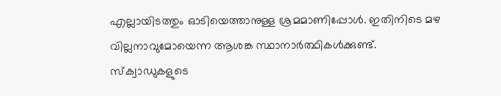എല്ലായിടത്തും ഓടിയെത്താനുള്ള ശ്രമമാണിപ്പോൾ. ഇതിനിടെ മഴ വില്ലനാവുമോയെന്ന ആശങ്ക സ്ഥാനാർത്ഥികൾക്കുണ്ട്.
സ്‌ക്വാഡുകളുടെ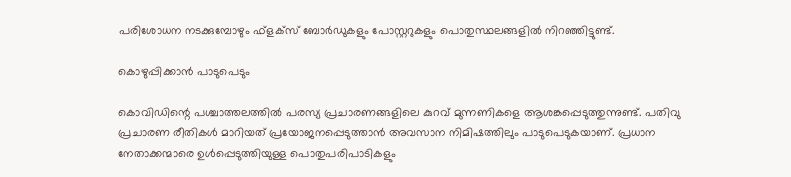പരിശോധന നടക്കുമ്പോഴും ഫ്‌ളക്‌സ് ബോർഡുകളും പോസ്റ്ററുകളും പൊതുസ്ഥലങ്ങളിൽ നിറഞ്ഞിട്ടുണ്ട്.

കൊഴുപ്പിക്കാൻ പാടുപെടും

കൊവിഡിന്റെ പശ്ചാത്തലത്തിൽ പരസ്യ പ്രചാരണങ്ങളിലെ കുറവ് മുന്നണികളെ ആശങ്കപ്പെടുത്തുന്നുണ്ട്. പതിവു പ്രചാരണ രീതികൾ മാറിയത് പ്രയോജനപ്പെടുത്താൻ അവസാന നിമിഷത്തിലും പാടുപെടുകയാണ്. പ്രധാന നേതാക്കന്മാരെ ഉൾപ്പെടുത്തിയുള്ള പൊതുപരിപാടികളും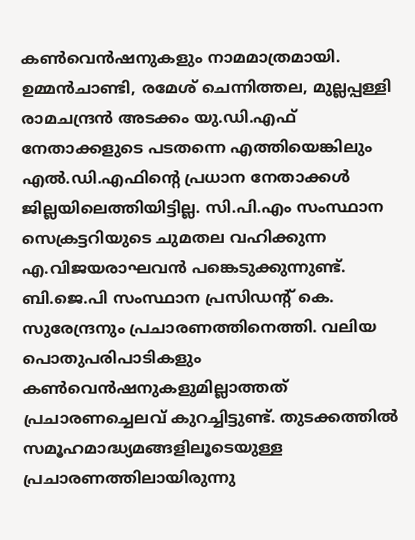കൺവെൻഷനുകളും നാമമാത്രമായി. ഉമ്മൻചാണ്ടി, രമേശ് ചെന്നിത്തല, മുല്ലപ്പള്ളി രാമചന്ദ്രൻ അടക്കം യു.ഡി.എഫ് നേതാക്കളുടെ പടതന്നെ എത്തിയെങ്കിലും എൽ.ഡി.എഫിന്റെ പ്രധാന നേതാക്കൾ ജില്ലയിലെത്തിയിട്ടില്ല. സി.പി.എം സംസ്ഥാന സെക്രട്ടറിയുടെ ചുമതല വഹിക്കുന്ന എ.വിജയരാഘവൻ പങ്കെടുക്കുന്നുണ്ട്. ബി.ജെ.പി സംസ്ഥാന പ്രസിഡന്റ് കെ. സുരേന്ദ്രനും പ്രചാരണത്തിനെത്തി. വലിയ പൊതുപരിപാടികളും കൺവെൻഷനുകളുമില്ലാത്തത് പ്രചാരണച്ചെലവ് കുറച്ചിട്ടുണ്ട്. തുടക്കത്തിൽ സമൂഹമാദ്ധ്യമങ്ങളിലൂടെയുള്ള പ്രചാരണത്തിലായിരുന്നു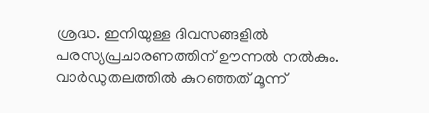ശ്രദ്ധ. ഇനിയുള്ള ദിവസങ്ങളിൽ പരസ്യപ്രചാരണത്തിന് ഊന്നൽ നൽകും. വാർഡുതലത്തിൽ കുറഞ്ഞത് മൂന്ന്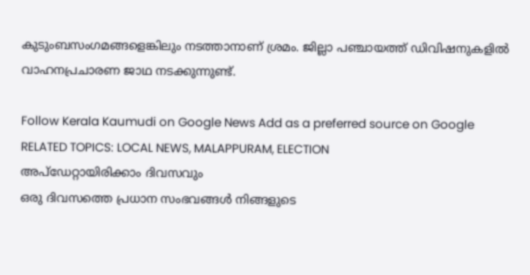കുടുംബസംഗമങ്ങളെങ്കിലും നടത്താനാണ് ശ്രമം. ജില്ലാ പഞ്ചായത്ത് ഡിവിഷനുകളിൽ വാഹനപ്രചാരണ ജാഥ നടക്കുന്നുണ്ട്.

Follow Kerala Kaumudi on Google News Add as a preferred source on Google
RELATED TOPICS: LOCAL NEWS, MALAPPURAM, ELECTION
അപ്ഡേറ്റായിരിക്കാം ദിവസവും
ഒരു ദിവസത്തെ പ്രധാന സംഭവങ്ങൾ നിങ്ങളുടെ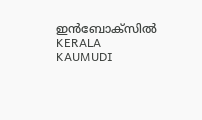ഇൻബോക്സിൽ
KERALA KAUMUDI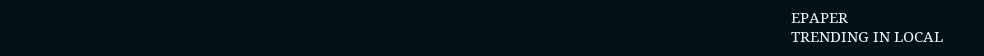EPAPER
TRENDING IN LOCAL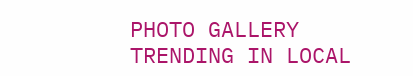PHOTO GALLERY
TRENDING IN LOCAL